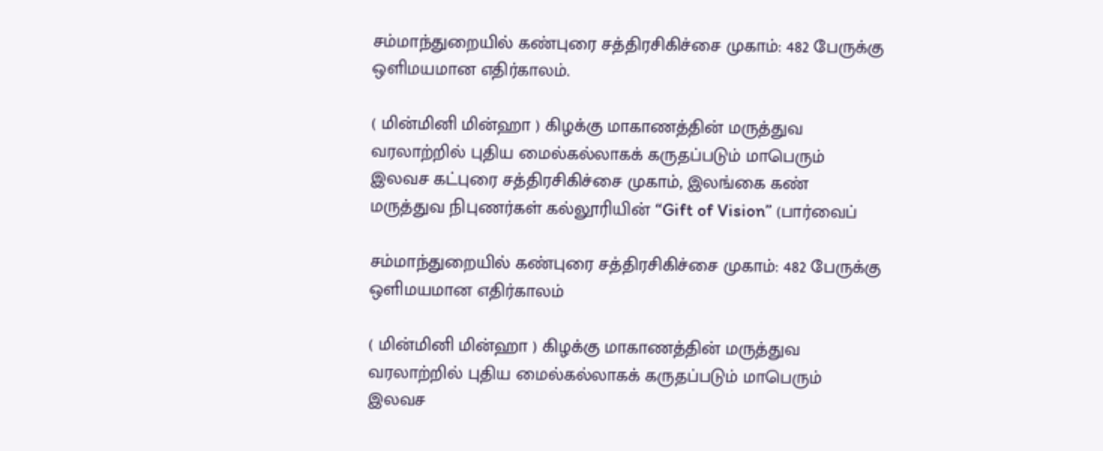சம்மாந்துறையில் கண்புரை சத்திரசிகிச்சை முகாம்: 482 பேருக்கு ஒளிமயமான எதிர்காலம்.

( மின்மினி மின்ஹா ) கிழக்கு மாகாணத்தின் மருத்துவ வரலாற்றில் புதிய மைல்கல்லாகக் கருதப்படும் மாபெரும் இலவச கட்புரை சத்திரசிகிச்சை முகாம், இலங்கை கண் மருத்துவ நிபுணர்கள் கல்லூரியின் “Gift of Vision” (பார்வைப்

சம்மாந்துறையில் கண்புரை சத்திரசிகிச்சை முகாம்: 482 பேருக்கு ஒளிமயமான எதிர்காலம்

( மின்மினி மின்ஹா ) கிழக்கு மாகாணத்தின் மருத்துவ வரலாற்றில் புதிய மைல்கல்லாகக் கருதப்படும் மாபெரும் இலவச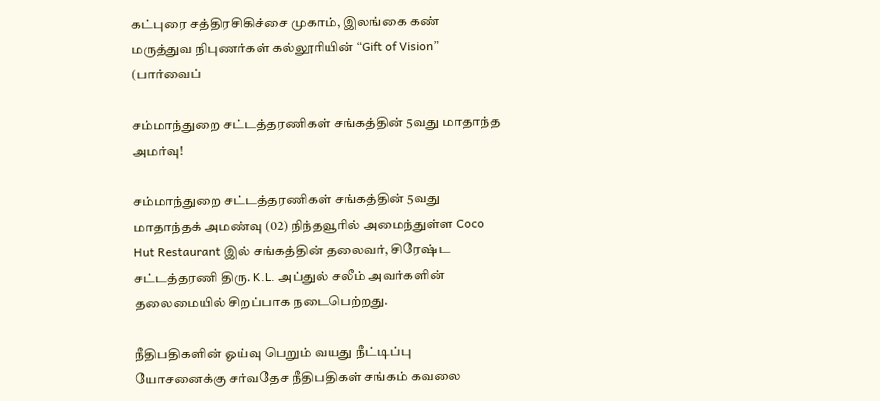கட்புரை சத்திரசிகிச்சை முகாம், இலங்கை கண் மருத்துவ நிபுணர்கள் கல்லூரியின் “Gift of Vision” (பார்வைப்

சம்மாந்துறை சட்டத்தரணிகள் சங்கத்தின் 5வது மாதாந்த அமர்வு!

சம்மாந்துறை சட்டத்தரணிகள் சங்கத்தின் 5வது மாதாந்தக் அமண்வு (02) நிந்தவூரில் அமைந்துள்ள Coco Hut Restaurant இல் சங்கத்தின் தலைவர், சிரேஷ்ட சட்டத்தரணி திரு. K.L. அப்துல் சலீம் அவர்களின் தலைமையில் சிறப்பாக நடைபெற்றது.

நீதிபதிகளின் ஓய்வு பெறும் வயது நீட்டிப்பு யோசனைக்கு சர்வதேச நீதிபதிகள் சங்கம் கவலை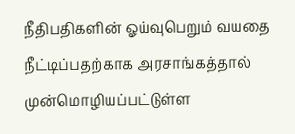நீதிபதிகளின் ஓய்வுபெறும் வயதை நீட்டிப்பதற்காக அரசாங்கத்தால் முன்மொழியப்பட்டுள்ள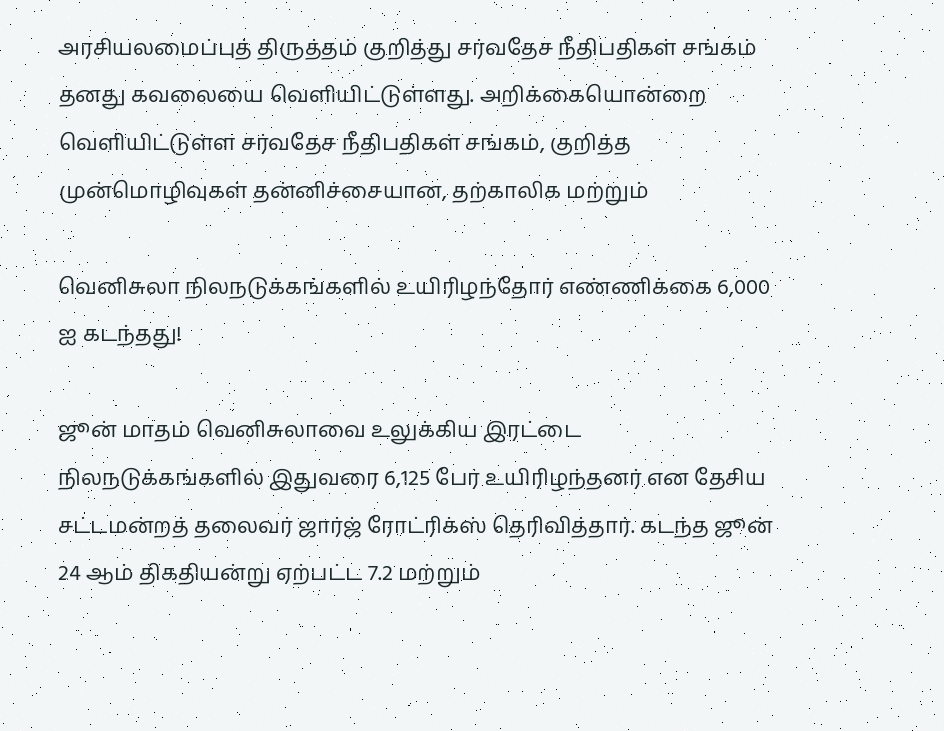அரசியலமைப்புத் திருத்தம் குறித்து சர்வதேச நீதிபதிகள் சங்கம் தனது கவலையை வெளியிட்டுள்ளது. அறிக்கையொன்றை வெளியிட்டுள்ள சர்வதேச நீதிபதிகள் சங்கம், குறித்த முன்மொழிவுகள் தன்னிச்சையான, தற்காலிக மற்றும்

வெனிசுலா நிலநடுக்கங்களில் உயிரிழந்தோர் எண்ணிக்கை 6,000 ஐ கடந்தது!

ஜூன் மாதம் வெனிசுலாவை உலுக்கிய இரட்டை நிலநடுக்கங்களில் இதுவரை 6,125 பேர் உயிரிழந்தனர் என தேசிய சட்டமன்றத் தலைவர் ஜார்ஜ் ரோட்ரிக்ஸ் தெரிவித்தார். கடந்த ஜூன் 24 ஆம் திகதியன்று ஏற்பட்ட 7.2 மற்றும்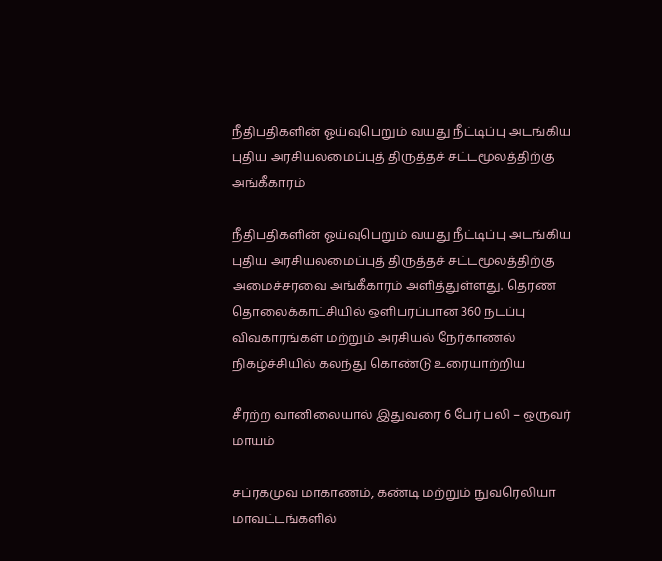நீதிபதிகளின் ஓய்வுபெறும் வயது நீட்டிப்பு அடங்கிய புதிய அரசியலமைப்புத் திருத்தச் சட்டமூலத்திற்கு அங்கீகாரம்

நீதிபதிகளின் ஓய்வுபெறும் வயது நீட்டிப்பு அடங்கிய புதிய அரசியலமைப்புத் திருத்தச் சட்டமூலத்திற்கு அமைச்சரவை அங்கீகாரம் அளித்துள்ளது. தெரண தொலைக்காட்சியில் ஔிபரப்பான 360 நடப்பு விவகாரங்கள் மற்றும் அரசியல் நேர்காணல் நிகழ்ச்சியில் கலந்து கொண்டு உரையாற்றிய

சீரற்ற வானிலையால் இதுவரை 6 பேர் பலி – ஒருவர் மாயம்

சப்ரகமுவ மாகாணம், கண்டி மற்றும் நுவரெலியா மாவட்டங்களில்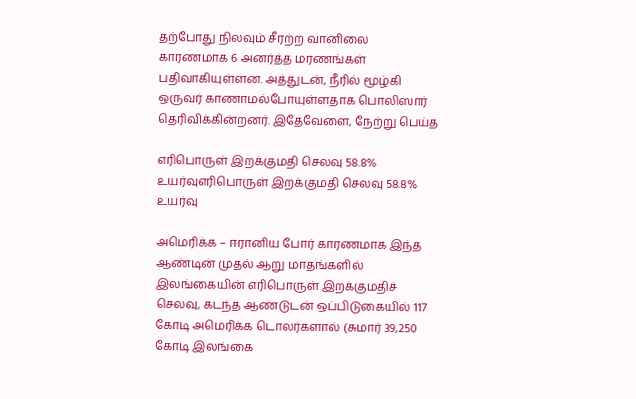தற்போது நிலவும் சீரற்ற வானிலை காரணமாக 6 அனர்த்த மரணங்கள் பதிவாகியுள்ளன. அத்துடன், நீரில் மூழ்கி ஒருவர் காணாமல்போயுள்ளதாக பொலிஸார் தெரிவிக்கின்றனர். இதேவேளை, நேற்று பெய்த

எரிபொருள் இறக்குமதி செலவு 58.8% உயர்வுஎரிபொருள் இறக்குமதி செலவு 58.8% உயர்வு

அமெரிக்க – ஈரானிய போர் காரணமாக இந்த ஆண்டின் முதல் ஆறு மாதங்களில் இலங்கையின் எரிபொருள் இறக்குமதிச் செலவு, கடந்த ஆண்டுடன் ஒப்பிடுகையில் 117 கோடி அமெரிக்க டொலர்களால் (சுமார் 39,250 கோடி இலங்கை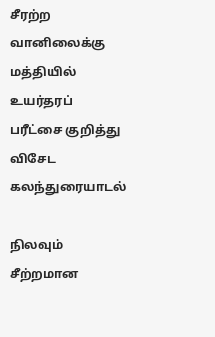சீரற்ற வானிலைக்கு மத்தியில் உயர்தரப் பரீட்சை குறித்து விசேட கலந்துரையாடல்

நிலவும் சீற்றமான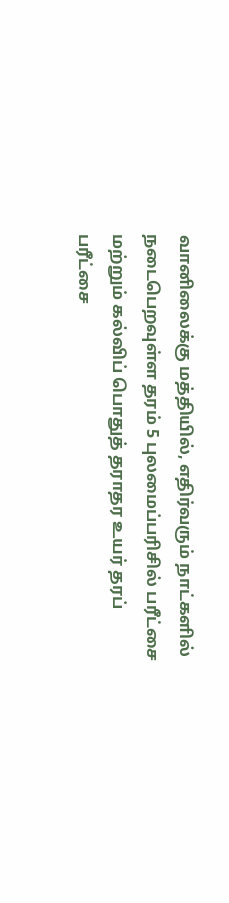வானிலைக்கு மத்தியில், எதிர்வரும் நாட்களில் நடைபெறவுள்ள தரம் 5 புலமைப்பரிசில் பரீட்சை மற்றும் கல்விப் பொதுத் தராதர உயர் தரப் பரீட்சை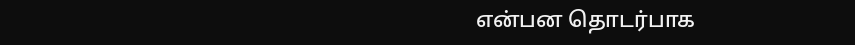என்பன தொடர்பாக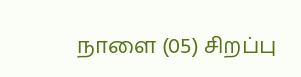நாளை (05) சிறப்பு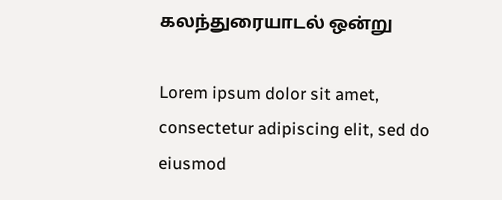கலந்துரையாடல் ஒன்று

Lorem ipsum dolor sit amet, consectetur adipiscing elit, sed do eiusmod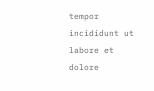tempor incididunt ut labore et dolore